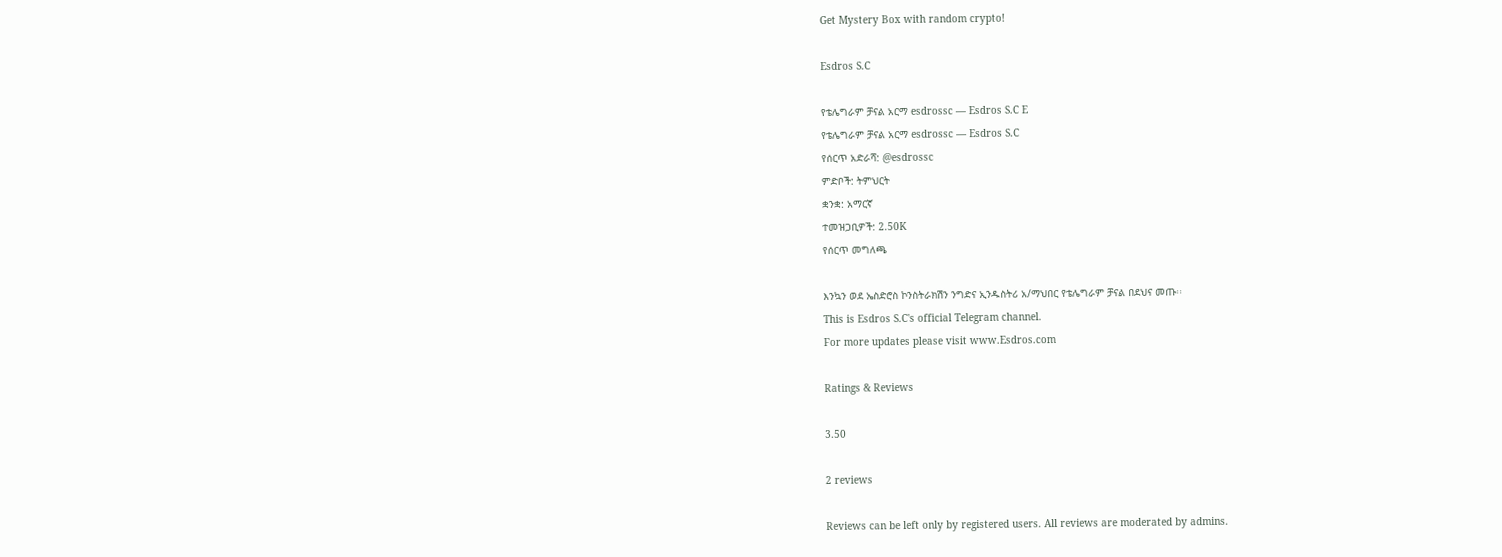Get Mystery Box with random crypto!

Esdros S.C

የቴሌግራም ቻናል አርማ esdrossc — Esdros S.C E
የቴሌግራም ቻናል አርማ esdrossc — Esdros S.C
የሰርጥ አድራሻ: @esdrossc
ምድቦች: ትምህርት
ቋንቋ: አማርኛ
ተመዝጋቢዎች: 2.50K
የሰርጥ መግለጫ

እንኳን ወደ ኤስድሮስ ኮንስትራክሽን ንግድና ኢንዱስትሪ አ/ማህበር የቴሌግራም ቻናል በደህና መጡ፡፡
This is Esdros S.C's official Telegram channel.
For more updates please visit www.Esdros.com

Ratings & Reviews

3.50

2 reviews

Reviews can be left only by registered users. All reviews are moderated by admins.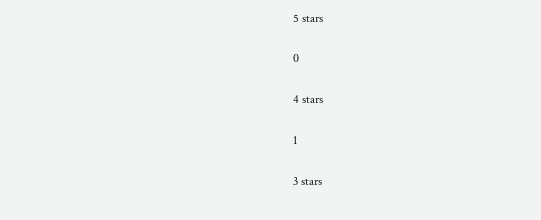5 stars

0

4 stars

1

3 stars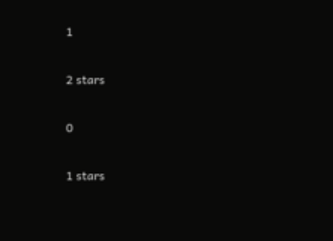1

2 stars

0

1 stars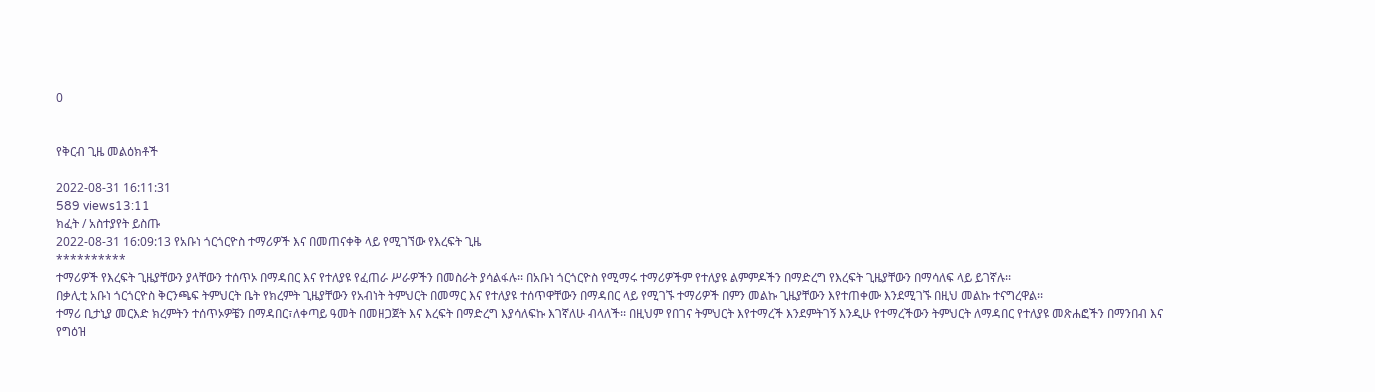0


የቅርብ ጊዜ መልዕክቶች

2022-08-31 16:11:31
589 views13:11
ክፈት / አስተያየት ይስጡ
2022-08-31 16:09:13 የአቡነ ጎርጎርዮስ ተማሪዎች እና በመጠናቀቅ ላይ የሚገኘው የእረፍት ጊዜ
**********
ተማሪዎች የእረፍት ጊዜያቸውን ያላቸውን ተሰጥኦ በማዳበር እና የተለያዩ የፈጠራ ሥራዎችን በመስራት ያሳልፋሉ፡፡ በአቡነ ጎርጎርዮስ የሚማሩ ተማሪዎችም የተለያዩ ልምምዶችን በማድረግ የእረፍት ጊዜያቸውን በማሳለፍ ላይ ይገኛሉ፡፡
በቃሊቲ አቡነ ጎርጎርዮስ ቅርንጫፍ ትምህርት ቤት የክረምት ጊዜያቸውን የአብነት ትምህርት በመማር እና የተለያዩ ተሰጥዋቸውን በማዳበር ላይ የሚገኙ ተማሪዎች በምን መልኩ ጊዜያቸውን እየተጠቀሙ እንደሚገኙ በዚህ መልኩ ተናግረዋል፡፡
ተማሪ ቢታኒያ መርእድ ክረምትን ተሰጥኦዎቼን በማዳበር፣ለቀጣይ ዓመት በመዘጋጀት እና እረፍት በማድረግ እያሳለፍኩ እገኛለሁ ብላለች፡፡ በዚህም የበገና ትምህርት እየተማረች እንደምትገኝ እንዲሁ የተማረችውን ትምህርት ለማዳበር የተለያዩ መጽሐፎችን በማንበብ እና የግዕዝ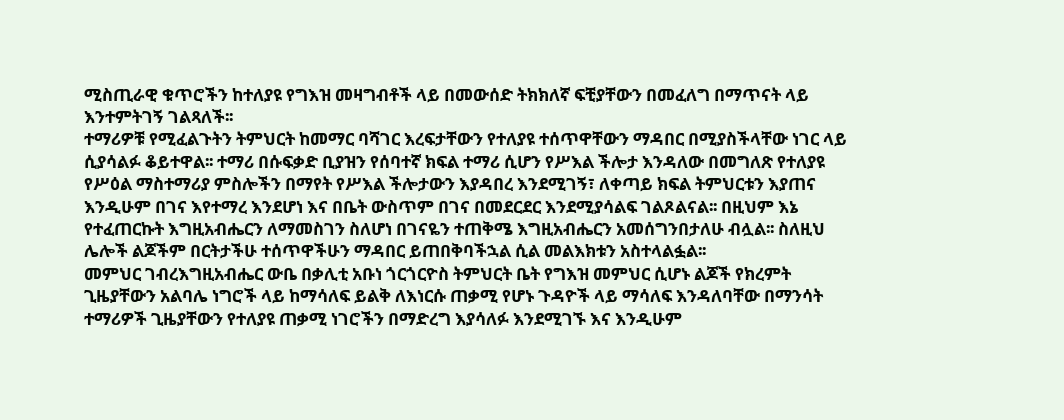ሚስጢራዊ ቁጥሮችን ከተለያዩ የግእዝ መዛግብቶች ላይ በመውሰድ ትክክለኛ ፍቺያቸውን በመፈለግ በማጥናት ላይ እንተምትገኝ ገልጻለች፡፡
ተማሪዎቹ የሚፈልጉትን ትምህርት ከመማር ባሻገር እረፍታቸውን የተለያዩ ተሰጥዋቸውን ማዳበር በሚያስችላቸው ነገር ላይ ሲያሳልፉ ቆይተዋል፡፡ ተማሪ በሱፍቃድ ቢያዝን የሰባተኛ ክፍል ተማሪ ሲሆን የሥእል ችሎታ እንዳለው በመግለጽ የተለያዩ የሥዕል ማስተማሪያ ምስሎችን በማየት የሥእል ችሎታውን እያዳበረ እንደሚገኝ፣ ለቀጣይ ክፍል ትምህርቱን እያጠና እንዲሁም በገና እየተማረ እንደሆነ እና በቤት ውስጥም በገና በመደርደር እንደሚያሳልፍ ገልጾልናል፡፡ በዚህም እኔ የተፈጠርኩት እግዚአብሔርን ለማመስገን ስለሆነ በገናዬን ተጠቅሜ እግዚአብሔርን አመሰግንበታለሁ ብሏል፡፡ ስለዚህ ሌሎች ልጆችም በርትታችሁ ተሰጥዋችሁን ማዳበር ይጠበቅባችኋል ሲል መልእክቱን አስተላልፏል፡፡
መምህር ገብረእግዚአብሔር ውቤ በቃሊቲ አቡነ ጎርጎርዮስ ትምህርት ቤት የግእዝ መምህር ሲሆኑ ልጆች የክረምት ጊዜያቸውን አልባሌ ነግሮች ላይ ከማሳለፍ ይልቅ ለእነርሱ ጠቃሚ የሆኑ ጉዳዮች ላይ ማሳለፍ እንዳለባቸው በማንሳት ተማሪዎች ጊዜያቸውን የተለያዩ ጠቃሚ ነገሮችን በማድረግ እያሳለፉ እንደሚገኙ እና እንዲሁም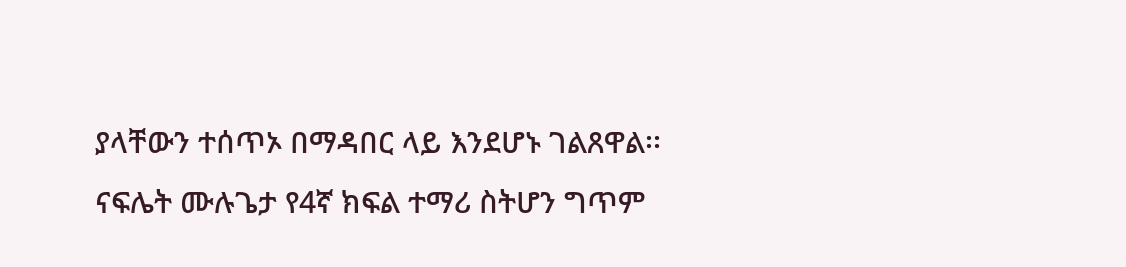ያላቸውን ተሰጥኦ በማዳበር ላይ እንደሆኑ ገልጸዋል፡፡
ናፍሌት ሙሉጌታ የ4ኛ ክፍል ተማሪ ስትሆን ግጥም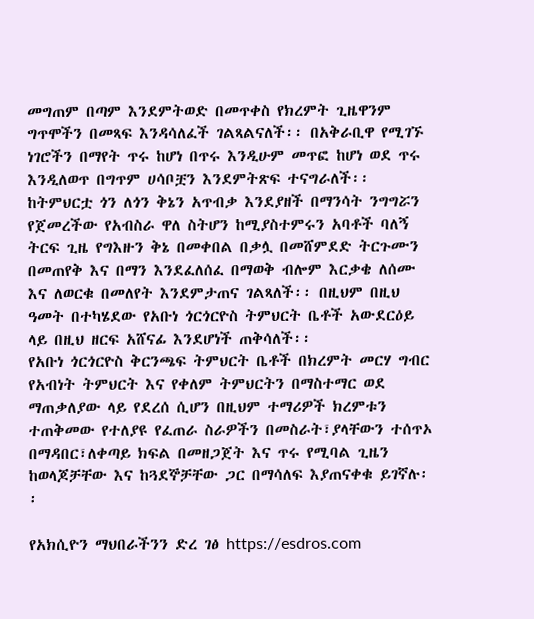መግጠም በጣም እንደምትወድ በመጥቀስ የክረምት ጊዜዋንም ግጥሞችን በመጻፍ እንዳሳለፈች ገልጻልናለች፡፡ በአቅራቢዋ የሚገኙ ነገሮችን በማየት ጥሩ ከሆነ በጥሩ እንዲሁም መጥፎ ከሆነ ወደ ጥሩ እንዲለወጥ በግጥም ሀሳቦቿን እንደምትጽፍ ተናግራለች፡፡
ከትምህርቷ ጎን ለጎን ቅኔን አጥብቃ እንደያዘች በማንሳት ንግግሯን የጀመረችው የአብስራ ዋለ ስትሆን ከሚያስተምሩን አባቶች ባለኝ ትርፍ ጊዜ የግእዙን ቅኔ በመቀበል በቃሏ በመሸምደድ ትርጉሙን በመጠየቅ እና በማን እንደፈለሰፈ በማወቅ ብሎም እርቃቄ ለሰሙ እና ለወርቁ በመለየት እንደምታጠና ገልጻለች፡፡ በዚህም በዚህ ዓመት በተካሄደው የአቡነ ጎርጎርዮስ ትምህርት ቤቶች አውደርዕይ ላይ በዚህ ዘርፍ አሸናፊ እንደሆነች ጠቅሳለች፡፡
የአቡነ ጎርጎርዮስ ቅርንጫፍ ትምህርት ቤቶች በክረምት መርሃ ግብር የአብነት ትምህርት እና የቀለም ትምህርትን በማስተማር ወደ ማጠቃለያው ላይ የደረሰ ሲሆን በዚህም ተማሪዎች ክረምቱን ተጠቅመው የተለያዩ የፈጠራ ስራዎችን በመስራት፣ያላቸውን ተሰጥኦ በማዳበር፣ለቀጣይ ክፍል በመዘጋጀት እና ጥሩ የሚባል ጊዜን ከወላጆቻቸው እና ከጓደኞቻቸው ጋር በማሳለፍ እያጠናቀቁ ይገኛሉ፡፡

የአክሲዮን ማህበራችንን ድረ ገፅ https://esdros.com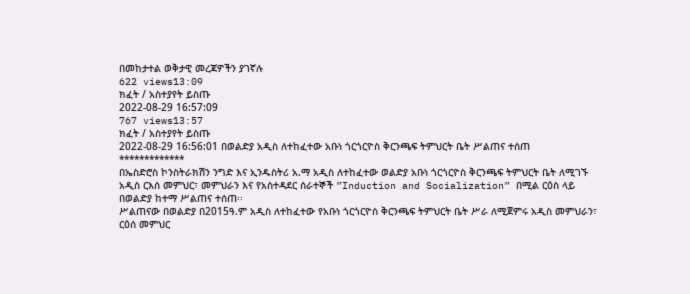በመከታተል ወቅታዊ መረጃዎችን ያገኛሉ
622 views13:09
ክፈት / አስተያየት ይስጡ
2022-08-29 16:57:09
767 views13:57
ክፈት / አስተያየት ይስጡ
2022-08-29 16:56:01 በወልድያ አዲስ ለተከፈተው አቡነ ጎርጎርዮስ ቅርንጫፍ ትምህርት ቤት ሥልጠና ተሰጠ
*************
በኤስድሮስ ኮንስትራክሽን ንግድ እና ኢንዱስትሪ አ.ማ አዲስ ለተከፈተው ወልድያ አቡነ ጎርጎርዮስ ቅርንጫፍ ትምህርት ቤት ለሚገኙ አዲስ ርእሰ መምህር፣ መምህራን እና የአስተዳደር ሰራተኞች ”Induction and Socialization” በሚል ርዕስ ላይ በወልድያ ከተማ ሥልጠና ተሰጠ፡፡
ሥልጠናው በወልድያ በ2015ዓ.ም አዲስ ለተከፈተው የአቡነ ጎርጎርዮስ ቅርንጫፍ ትምህርት ቤት ሥራ ለሚጀምሩ አዲስ መምህራን፣ ርዕሰ መምህር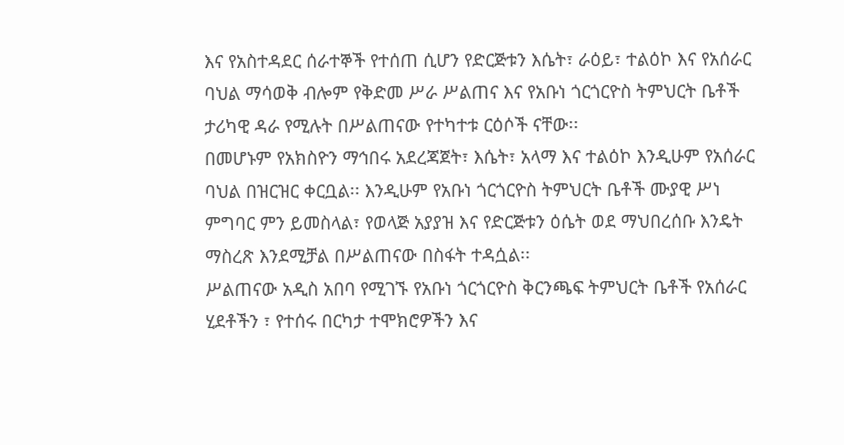እና የአስተዳደር ሰራተኞች የተሰጠ ሲሆን የድርጅቱን እሴት፣ ራዕይ፣ ተልዕኮ እና የአሰራር ባህል ማሳወቅ ብሎም የቅድመ ሥራ ሥልጠና እና የአቡነ ጎርጎርዮስ ትምህርት ቤቶች ታሪካዊ ዳራ የሚሉት በሥልጠናው የተካተቱ ርዕሶች ናቸው፡፡
በመሆኑም የአክስዮን ማኅበሩ አደረጃጀት፣ እሴት፣ አላማ እና ተልዕኮ እንዲሁም የአሰራር ባህል በዝርዝር ቀርቧል፡፡ እንዲሁም የአቡነ ጎርጎርዮስ ትምህርት ቤቶች ሙያዊ ሥነ ምግባር ምን ይመስላል፣ የወላጅ አያያዝ እና የድርጅቱን ዕሴት ወደ ማህበረሰቡ እንዴት ማስረጽ እንደሚቻል በሥልጠናው በስፋት ተዳሷል፡፡
ሥልጠናው አዲስ አበባ የሚገኙ የአቡነ ጎርጎርዮስ ቅርንጫፍ ትምህርት ቤቶች የአሰራር ሂደቶችን ፣ የተሰሩ በርካታ ተሞክሮዎችን እና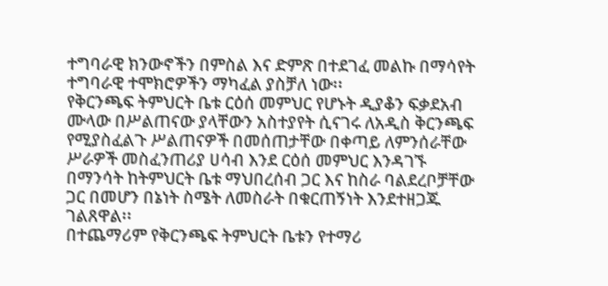ተግባራዊ ክንውኖችን በምስል እና ድምጽ በተደገፈ መልኩ በማሳየት ተግባራዊ ተሞክሮዎችን ማካፈል ያስቻለ ነው፡፡
የቅርንጫፍ ትምህርት ቤቱ ርዕሰ መምህር የሆኑት ዲያቆን ፍቃደአብ ሙላው በሥልጠናው ያላቸውን አስተያየት ሲናገሩ ለአዲስ ቅርንጫፍ የሚያስፈልጉ ሥልጠናዎች በመሰጠታቸው በቀጣይ ለምንሰራቸው ሥራዎች መስፈንጠሪያ ሀሳብ እንደ ርዕሰ መምህር እንዳገኙ በማንሳት ከትምህርት ቤቱ ማህበረሰብ ጋር እና ከስራ ባልደረቦቻቸው ጋር በመሆን በኔነት ስሜት ለመስራት በቁርጠኝነት እንደተዘጋጁ ገልጸዋል፡፡
በተጨማሪም የቅርንጫፍ ትምህርት ቤቱን የተማሪ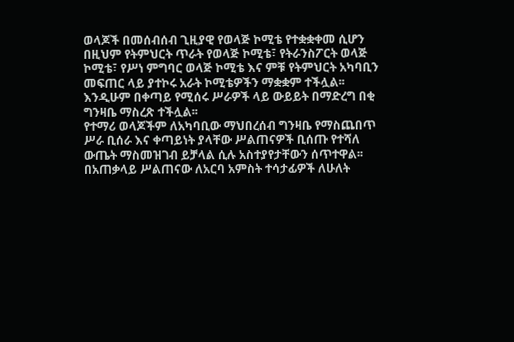ወላጆች በመሰብሰብ ጊዚያዊ የወላጅ ኮሚቴ የተቋቋቀመ ሲሆን በዚህም የትምህርት ጥራት የወላጅ ኮሚቴ፣ የትራንስፖርት ወላጅ ኮሚቴ፣ የሥነ ምግባር ወላጅ ኮሚቴ እና ምቹ የትምህርት አካባቢን መፍጠር ላይ ያተኮሩ አራት ኮሚቴዎችን ማቋቋም ተችሏል፡፡ እንዲሁም በቀጣይ የሚሰሩ ሥራዎች ላይ ውይይት በማድረግ በቂ ግንዛቤ ማስረጽ ተችሏል፡፡
የተማሪ ወላጆችም ለአካባቢው ማህበረሰብ ግንዛቤ የማስጨበጥ ሥራ ቢሰራ እና ቀጣይነት ያላቸው ሥልጠናዎች ቢሰጡ የተሻለ ውጤት ማስመዝገብ ይቻላል ሲሉ አስተያየታቸውን ሰጥተዋል፡፡ በአጠቃላይ ሥልጠናው ለአርባ አምስት ተሳታፊዎች ለሁለት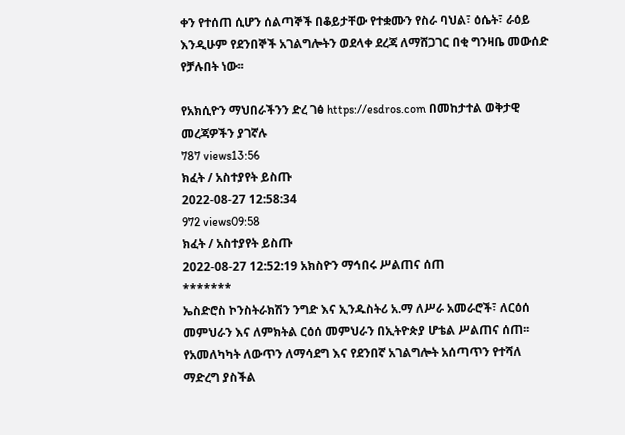ቀን የተሰጠ ሲሆን ሰልጣኞች በቆይታቸው የተቋሙን የስራ ባህል፣ ዕሴት፣ ራዕይ እንዲሁም የደንበኞች አገልግሎትን ወደላቀ ደረጃ ለማሸጋገር በቂ ግንዛቤ መውሰድ የቻሉበት ነው፡፡

የአክሲዮን ማህበራችንን ድረ ገፅ https://esdros.com በመከታተል ወቅታዊ መረጃዎችን ያገኛሉ
787 views13:56
ክፈት / አስተያየት ይስጡ
2022-08-27 12:58:34
972 views09:58
ክፈት / አስተያየት ይስጡ
2022-08-27 12:52:19 አክስዮን ማኅበሩ ሥልጠና ሰጠ
*******
ኤስድሮስ ኮንስትራክሽን ንግድ እና ኢንዱስትሪ አ.ማ ለሥራ አመራሮች፣ ለርዕሰ መምህራን እና ለምክትል ርዕሰ መምህራን በኢትዮጵያ ሆቴል ሥልጠና ሰጠ፡፡
የአመለካካት ለውጥን ለማሳደግ እና የደንበኛ አገልግሎት አሰጣጥን የተሻለ ማድረግ ያስችል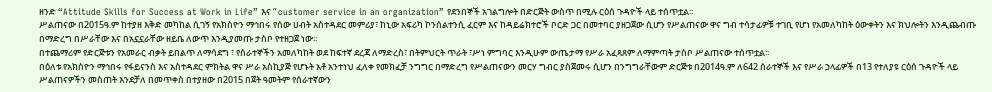ዘንድ “Attitude Skills for Success at Work in Life” እና “ customer service in an organization” የደንበኞች አገልግሎት በድርጅት ውስጥ በሚሉ ርዕሰ ጉዳዮች ላይ ተሰጥቷል፡፡
ሥልጠናው በ2015ዓ.ም ከተያዘ እቅድ መካከል ሲገኝ የአክስዮን ማኅበሩ የሰው ሀብት አስተዳደር መምሪያ፣ ከኒው አፍሪካ ኮንሰልተንሲ ፈርም እና ከዳይሬክተሮች ቦርድ ጋር በመተባር ያዘጋጀው ሲሆን የሥልጠናው ዋና ግብ ተሳታፊዎቹ ተገቢ የሆነ የአመለካከት ዕውቀትን እና ክህሎትን እንዲጨብጡ በማድረግ በሥራቸው እና በአኗኗራቸው ዘይቤ ለውጥ እንዲያመጡ ታስቦ የተዘጋጀ ነው፡፡
በተጨማሪም የድርጅቱን የአመራር ብቃት ይበልጥ ለማሳደግ ፣ የሰራተኞችን አመለካከት ወደ ከፍተኛ ደረጃ ለማድረስ፣ በትምህርት ጥራት ፣ሥነ ምግባር እንዲሁም ውጤታማ የሥራ አፈጻጸም ለማምጣት ታስቦ ሥልጠናው ተሰጥቷል፡፡
በዕለቱ የአክስዮን ማኅበሩ የፋይናንስ እና አስተዳደር ምክትል ዋና ሥራ አስኪያጅ የሆኑት አቶ አንተነህ ፈለቀ የመክፈቻ ንግግር በማድረግ የሥልጠናውን መርሃ ግብር ያስጀመሩ ሲሆን በንግግራቸውም ድርጅቱ በ2014ዓ.ም ለ642 ሰራተኞች እና የሥራ ኃላፊዎች በ13 የተለያዩ ርዕሰ ጉዳዮች ላይ ሥልጠናዎችን መስጠት እንደቻለ በመጥቀስ በተያዘው በ2015 በጀት ዓመትም የሰራተኛውን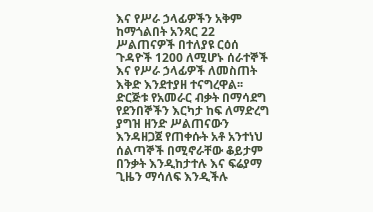እና የሥራ ኃላፊዎችን አቅም ከማጎልበት አንጻር 22 ሥልጠናዎች በተለያዩ ርዕሰ ጉዳዮች 1200 ለሚሆኑ ሰራተኞች እና የሥራ ኃላፊዎች ለመስጠት እቅድ እንደተያዘ ተናግረዋል፡፡
ድርጅቱ የአመራር ብቃት በማሳደግ የደንበኞችን እርካታ ከፍ ለማድረግ ያግዝ ዘንድ ሥልጠናውን እንዳዘጋጀ የጠቀሱት አቶ አንተነህ ሰልጣኞች በሚኖራቸው ቆይታም በንቃት እንዲከታተሉ እና ፍሬያማ ጊዜን ማሳለፍ እንዲችሉ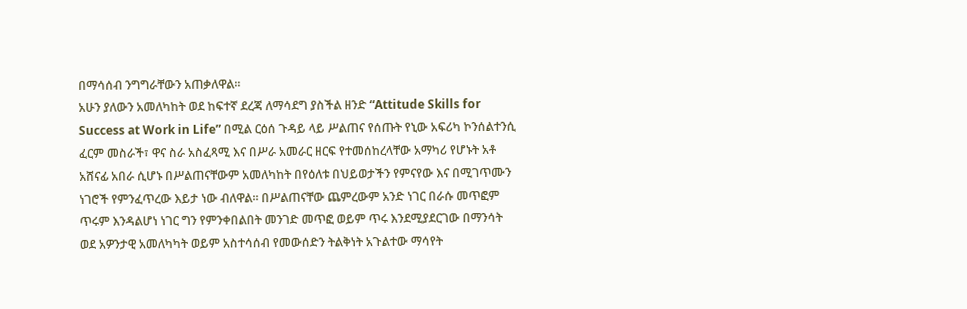በማሳሰብ ንግግራቸውን አጠቃለዋል፡፡
አሁን ያለውን አመለካከት ወደ ከፍተኛ ደረጃ ለማሳደግ ያስችል ዘንድ “Attitude Skills for Success at Work in Life” በሚል ርዕሰ ጉዳይ ላይ ሥልጠና የሰጡት የኒው አፍሪካ ኮንሰልተንሲ ፈርም መስራች፣ ዋና ስራ አስፈጻሚ እና በሥራ አመራር ዘርፍ የተመሰከረላቸው አማካሪ የሆኑት አቶ አሸናፊ አበራ ሲሆኑ በሥልጠናቸውም አመለካከት በየዕለቱ በህይወታችን የምናየው እና በሚገጥሙን ነገሮች የምንፈጥረው እይታ ነው ብለዋል፡፡ በሥልጠናቸው ጨምረውም አንድ ነገር በራሱ መጥፎም ጥሩም እንዳልሆነ ነገር ግን የምንቀበልበት መንገድ መጥፎ ወይም ጥሩ እንደሚያደርገው በማንሳት ወደ አዎንታዊ አመለካካት ወይም አስተሳሰብ የመውሰድን ትልቅነት አጉልተው ማሳየት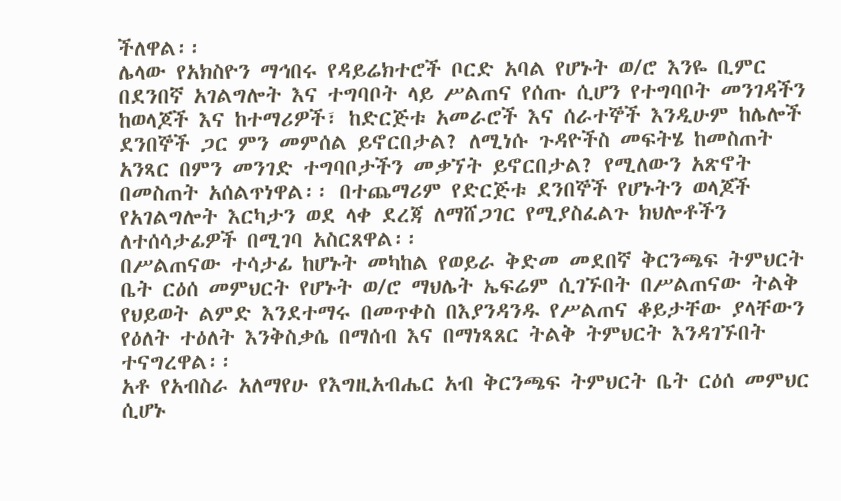ችለዋል፡፡
ሌላው የአክስዮን ማኅበሩ የዳይሬክተሮች ቦርድ አባል የሆኑት ወ/ሮ እንዬ ቢምር በደንበኛ አገልግሎት እና ተግባቦት ላይ ሥልጠና የሰጡ ሲሆን የተግባቦት መንገዳችን ከወላጆች እና ከተማሪዎች፣ ከድርጅቱ አመራሮች እና ሰራተኞች እንዲሁም ከሌሎች ደንበኞች ጋር ምን መምሰል ይኖርበታል? ለሚነሱ ጉዳዮችስ መፍትሄ ከመስጠት አንጻር በምን መንገድ ተግባቦታችን መቃኘት ይኖርበታል? የሚለውን አጽኖት በመስጠት አሰልጥነዋል፡፡ በተጨማሪም የድርጅቱ ደንበኞች የሆኑትን ወላጆች የአገልግሎት እርካታን ወደ ላቀ ደረጃ ለማሸጋገር የሚያስፈልጉ ክህሎቶችን ለተሰሳታፊዎች በሚገባ አስርጸዋል፡፡
በሥልጠናው ተሳታፊ ከሆኑት መካከል የወይራ ቅድመ መደበኛ ቅርንጫፍ ትምህርት ቤት ርዕሰ መምህርት የሆኑት ወ/ሮ ማህሌት ኤፍሬም ሲገኙበት በሥልጠናው ትልቅ የህይወት ልምድ እንደተማሩ በመጥቀስ በእያንዳንዱ የሥልጠና ቆይታቸው ያላቸውን የዕለት ተዕለት እንቅስቃሴ በማሰብ እና በማነጻጸር ትልቅ ትምህርት እንዳገኙበት ተናግረዋል፡፡
አቶ የአብስራ አለማየሁ የእግዚአብሔር አብ ቅርንጫፍ ትምህርት ቤት ርዕሰ መምህር ሲሆኑ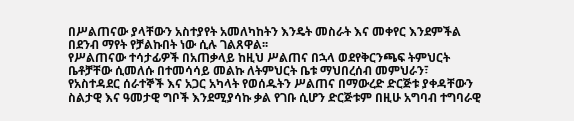በሥልጠናው ያላቸውን አስተያየት አመለካከትን እንዴት መስራት እና መቀየር እንደምችል በደንብ ማየት የቻልኩበት ነው ሲሉ ገልጸዋል፡፡
የሥልጠናው ተሳታፊዎች በአጠቃላይ ከዚህ ሥልጠና በኋላ ወደየቅርንጫፍ ትምህርት ቤቶቻቸው ሲመለሱ በተመሳሳይ መልኩ ለትምህርት ቤቱ ማህበረሰብ መምህራን፣ የአስተዳደር ሰራተኞች እና አጋር አካላት የወሰዱትን ሥልጠና በማውረድ ድርጅቱ ያቀዳቸውን ስልታዊ እና ዓመታዊ ግቦች እንደሚያሳኩ ቃል የገቡ ሲሆን ድርጅቱም በዚሁ አግባብ ተግባራዊ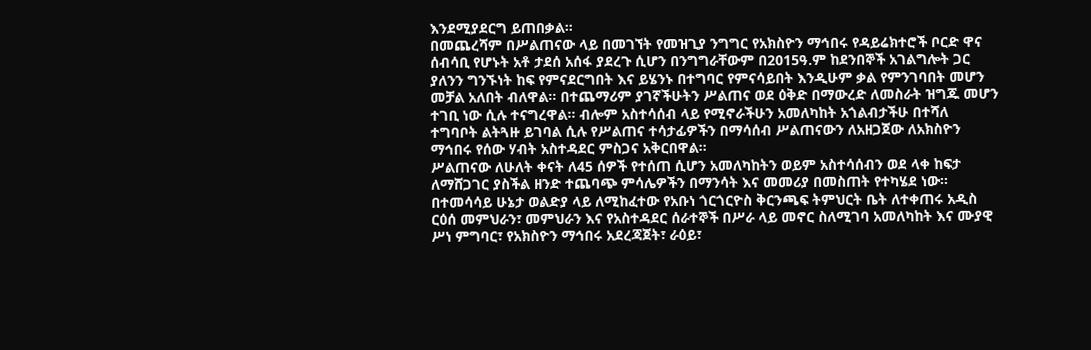እንደሚያደርግ ይጠበቃል፡፡
በመጨረሻም በሥልጠናው ላይ በመገኘት የመዝጊያ ንግግር የአክስዮን ማኅበሩ የዳይሬክተሮች ቦርድ ዋና ሰብሳቢ የሆኑት አቶ ታደሰ አሰፋ ያደረጉ ሲሆን በንግግራቸውም በ2015ዓ.ም ከደንበኞች አገልግሎት ጋር ያለንን ግንኙነት ከፍ የምናደርግበት እና ይሄንኑ በተግባር የምናሳይበት እንዲሁም ቃል የምንገባበት መሆን መቻል አለበት ብለዋል፡፡ በተጨማሪም ያገኛችሁትን ሥልጠና ወደ ዕቅድ በማውረድ ለመስራት ዝግጁ መሆን ተገቢ ነው ሲሉ ተናግረዋል፡፡ ብሎም አስተሳሰብ ላይ የሚኖራችሁን አመለካከት አጎልብታችሁ በተሻለ ተግባቦት ልትጓዙ ይገባል ሲሉ የሥልጠና ተሳታፊዎችን በማሳሰብ ሥልጠናውን ለአዘጋጀው ለአክስዮን ማኅበሩ የሰው ሃብት አስተዳደር ምስጋና አቅርበዋል፡፡
ሥልጠናው ለሁለት ቀናት ለ45 ሰዎች የተሰጠ ሲሆን አመለካከትን ወይም አስተሳሰብን ወደ ላቀ ከፍታ ለማሸጋገር ያስችል ዘንድ ተጨባጭ ምሳሌዎችን በማንሳት እና መመሪያ በመስጠት የተካሄደ ነው፡፡
በተመሳሳይ ሁኔታ ወልድያ ላይ ለሚከፈተው የአቡነ ጎርጎርዮስ ቅርንጫፍ ትምህርት ቤት ለተቀጠሩ አዲስ ርዕሰ መምህራን፣ መምህራን እና የአስተዳደር ሰራተኞች በሥራ ላይ መኖር ስለሚገባ አመለካከት እና ሙያዊ ሥነ ምግባር፣ የአክስዮን ማኅበሩ አደረጃጀት፣ ራዕይ፣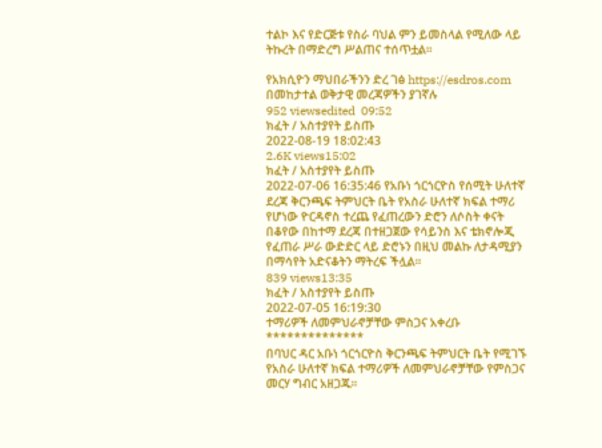ተልኮ እና የድርጅቱ የስራ ባህል ምን ይመስላል የሚለው ላይ ትኩረት በማድረግ ሥልጠና ተሰጥቷል፡፡

የአክሲዮን ማህበራችንን ድረ ገፅ https://esdros.com በመከታተል ወቅታዊ መረጃዎችን ያገኛሉ
952 viewsedited  09:52
ክፈት / አስተያየት ይስጡ
2022-08-19 18:02:43
2.6K views15:02
ክፈት / አስተያየት ይስጡ
2022-07-06 16:35:46 የአቡነ ጎርጎርዮስ የሰሚት ሁለተኛ ደረጃ ቅርንጫፍ ትምህርት ቤት የአስራ ሁለተኛ ክፍል ተማሪ የሆነው ዮርዳኖስ ተረጨ የፈጠረውን ድሮን ለሶስት ቀናት በቆየው በከተማ ደረጃ በተዘጋጀው የሳይንስ እና ቴክኖሎጂ የፈጠራ ሥራ ውድድር ላይ ድሮኑን በዚህ መልኩ ለታዳሚያን በማሳየት አድናቆትን ማትረፍ ችሏል፡፡
839 views13:35
ክፈት / አስተያየት ይስጡ
2022-07-05 16:19:30
ተማሪዎች ለመምህራኖቻቸው ምስጋና አቀረቡ
**************
በባህር ዳር አቡነ ጎርጎርዮስ ቅርንጫፍ ትምህርት ቤት የሚገኙ የአስራ ሁለተኛ ክፍል ተማሪዎች ለመምህራኖቻቸው የምስጋና መርሃ ግብር አዘጋጁ፡፡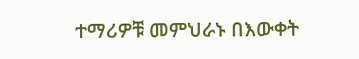ተማሪዎቹ መምህራኑ በእውቀት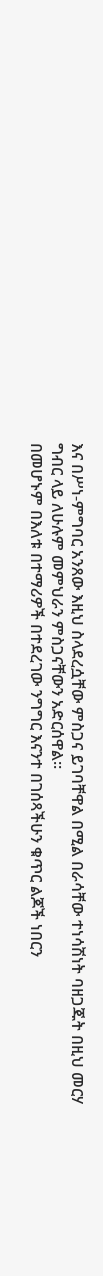እና በሥነ-ምግባር አንጸው እዚህ ስላደረሷቸው ምስጋና ይገባቸዋል በሚል በራሳቸው ተነሳሽነት ባዘጋጁት በዚህ መርሃ ግብር ላይ ለሁሉም መምህራን ምስጋናቸውን አድርሰዋል፡፡
በመሆኑም በእለቱ በተማሪዎች በተደረገው ንግግር እናንተ በገሰጻችሁን ቁጥር ልጆች ነበርን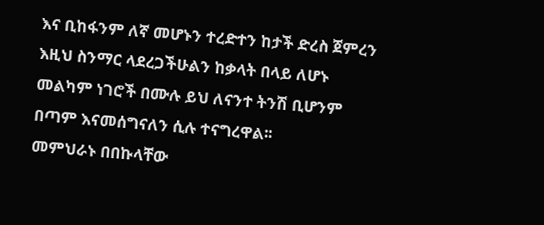እና ቢከፋንም ለኛ መሆኑን ተረድተን ከታች ድረስ ጀምረን እዚህ ስንማር ላደረጋችሁልን ከቃላት በላይ ለሆኑ መልካም ነገሮች በሙሉ ይህ ለናንተ ትንሽ ቢሆንም በጣም እናመሰግናለን ሲሉ ተናግረዋል፡፡
መምህራኑ በበኩላቸው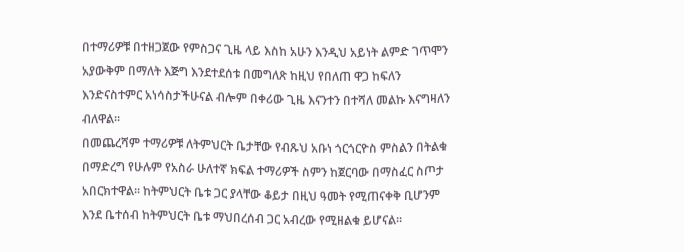በተማሪዎቹ በተዘጋጀው የምስጋና ጊዜ ላይ እስከ አሁን እንዲህ አይነት ልምድ ገጥሞን አያውቅም በማለት እጅግ እንደተደሰቱ በመግለጽ ከዚህ የበለጠ ዋጋ ከፍለን እንድናስተምር አነሳስታችሁናል ብሎም በቀሪው ጊዜ እናንተን በተሻለ መልኩ እናግዛለን ብለዋል፡፡
በመጨረሻም ተማሪዎቹ ለትምህርት ቤታቸው የብጹህ አቡነ ጎርጎርዮስ ምስልን በትልቁ በማድረግ የሁሉም የአስራ ሁለተኛ ክፍል ተማሪዎች ስምን ከጀርባው በማስፈር ስጦታ አበርክተዋል፡፡ ከትምህርት ቤቱ ጋር ያላቸው ቆይታ በዚህ ዓመት የሚጠናቀቅ ቢሆንም እንደ ቤተሰብ ከትምህርት ቤቱ ማህበረሰብ ጋር አብረው የሚዘልቁ ይሆናል፡፡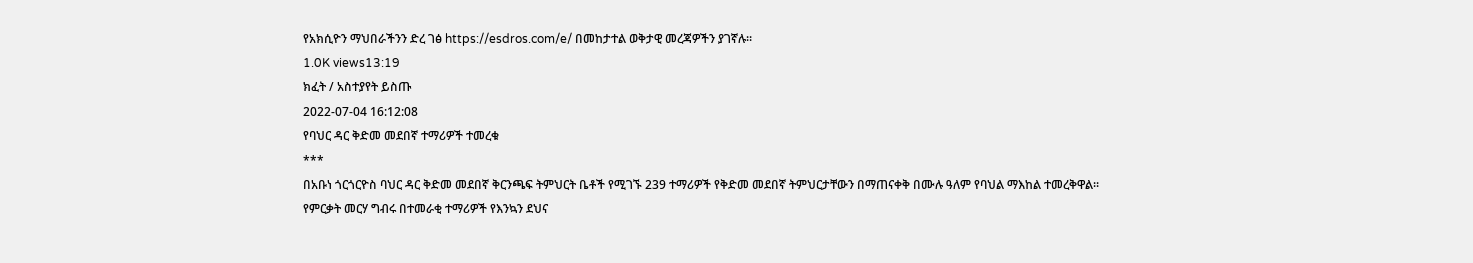የአክሲዮን ማህበራችንን ድረ ገፅ https://esdros.com/e/ በመከታተል ወቅታዊ መረጃዎችን ያገኛሉ።
1.0K views13:19
ክፈት / አስተያየት ይስጡ
2022-07-04 16:12:08
የባህር ዳር ቅድመ መደበኛ ተማሪዎች ተመረቁ
***
በአቡነ ጎርጎርዮስ ባህር ዳር ቅድመ መደበኛ ቅርንጫፍ ትምህርት ቤቶች የሚገኙ 239 ተማሪዎች የቅድመ መደበኛ ትምህርታቸውን በማጠናቀቅ በሙሉ ዓለም የባህል ማእከል ተመረቅዋል፡፡
የምርቃት መርሃ ግብሩ በተመራቂ ተማሪዎች የእንኳን ደህና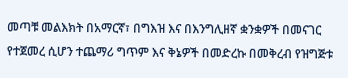መጣቹ መልእክት በአማርኛ፣ በግእዝ እና በእንግሊዘኛ ቋንቋዎች በመናገር የተጀመረ ሲሆን ተጨማሪ ግጥም እና ቅኔዎች በመድረኩ በመቅረብ የዝግጅቱ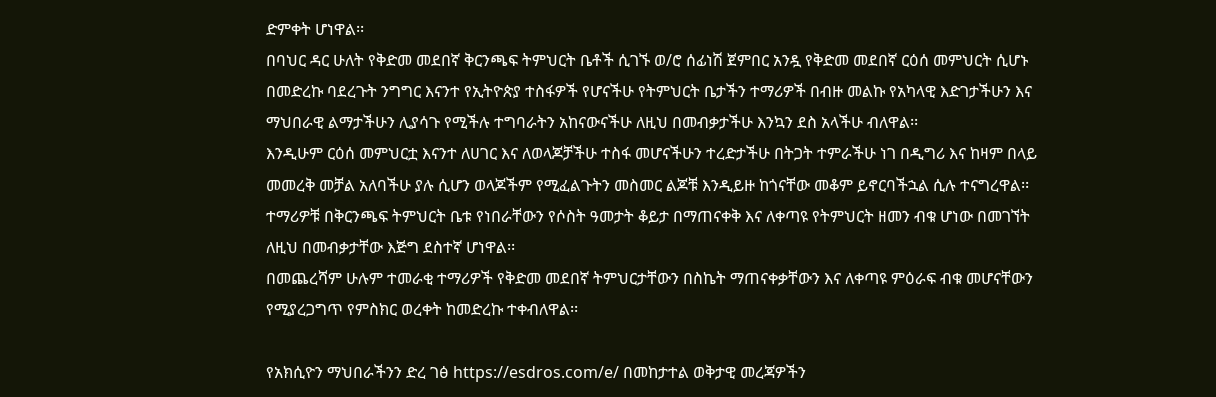ድምቀት ሆነዋል፡፡
በባህር ዳር ሁለት የቅድመ መደበኛ ቅርንጫፍ ትምህርት ቤቶች ሲገኙ ወ/ሮ ሰፊነሽ ጀምበር አንዷ የቅድመ መደበኛ ርዕሰ መምህርት ሲሆኑ በመድረኩ ባደረጉት ንግግር እናንተ የኢትዮጵያ ተስፋዎች የሆናችሁ የትምህርት ቤታችን ተማሪዎች በብዙ መልኩ የአካላዊ እድገታችሁን እና ማህበራዊ ልማታችሁን ሊያሳጉ የሚችሉ ተግባራትን አከናውናችሁ ለዚህ በመብቃታችሁ እንኳን ደስ አላችሁ ብለዋል፡፡
እንዲሁም ርዕሰ መምህርቷ እናንተ ለሀገር እና ለወላጆቻችሁ ተስፋ መሆናችሁን ተረድታችሁ በትጋት ተምራችሁ ነገ በዲግሪ እና ከዛም በላይ መመረቅ መቻል አለባችሁ ያሉ ሲሆን ወላጆችም የሚፈልጉትን መስመር ልጆቹ እንዲይዙ ከጎናቸው መቆም ይኖርባችኋል ሲሉ ተናግረዋል፡፡
ተማሪዎቹ በቅርንጫፍ ትምህርት ቤቱ የነበራቸውን የሶስት ዓመታት ቆይታ በማጠናቀቅ እና ለቀጣዩ የትምህርት ዘመን ብቁ ሆነው በመገኘት ለዚህ በመብቃታቸው እጅግ ደስተኛ ሆነዋል፡፡
በመጨረሻም ሁሉም ተመራቂ ተማሪዎች የቅድመ መደበኛ ትምህርታቸውን በስኬት ማጠናቀቃቸውን እና ለቀጣዩ ምዕራፍ ብቁ መሆናቸውን የሚያረጋግጥ የምስክር ወረቀት ከመድረኩ ተቀብለዋል፡፡

የአክሲዮን ማህበራችንን ድረ ገፅ https://esdros.com/e/ በመከታተል ወቅታዊ መረጃዎችን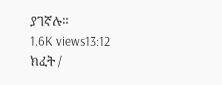ያገኛሉ።
1.6K views13:12
ክፈት /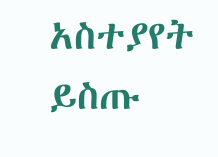አስተያየት ይስጡ